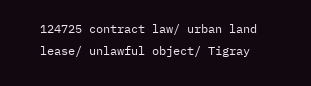124725 contract law/ urban land lease/ unlawful object/ Tigray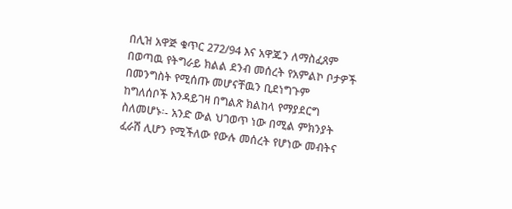በሊዝ አዋጅ ቁጥር 272/94 እና አዋጁን ለማስፈጸም በወጣዉ የትግራይ ክልል ደንብ መሰረት የአምልኮ ቦታዎች በመንግስት የሚሰጡ መሆናቸዉን ቢደነግጉም ከግለሰቦች እንዳይገዛ በግልጽ ክልከላ የማያደርግ ስለመሆኑ፡- አንድ ውል ህገወጥ ነው በሚል ምክንያት ፈራሽ ሊሆን የሚችለው የውሉ መሰረት የሆነው መብትና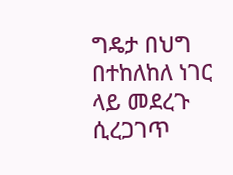ግዴታ በህግ በተከለከለ ነገር ላይ መደረጉ ሲረጋገጥ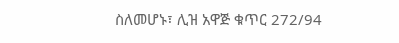ስለመሆኑ፣ ሊዝ አዋጅ ቁጥር 272/94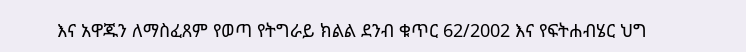እና አዋጁን ለማስፈጸም የወጣ የትግራይ ክልል ደንብ ቁጥር 62/2002 እና የፍትሐብሄር ህግ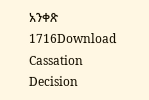አንቀጽ 1716Download Cassation Decision